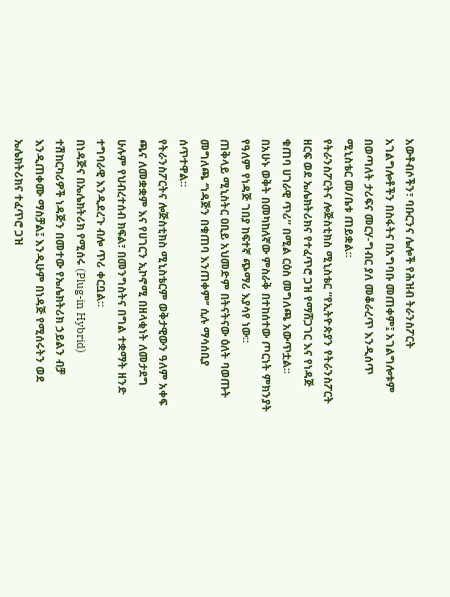አውቶብሶችን፣ ባቡርንና ሌሎች የሕዝብ ትራንስፖርት አገልግሎቶችን በስፋትና በአግባቡ መጠቀም፤ አገልግሎቱም በወጣለት ታሪፍና መርሃ-ግብር ያለ መቆራረጥ እንዲሰጥ ሚኒስቴር መ/ቤቱ ጠይቋል፡፡
የትራንስፖርትና ሎጅስቲክስ ሚኒስቴር “የኢትዮጵያን የትራንስፖርት ዘርፍ ወደ ኤሌክትሪክና የተፈጥሮ ጋዝ የማሸጋገር እና የነዳጅ ቁጠባ ሀገራዊ ጥሪ” በሚል ርዕስ መግለጫ አውጥቷል፡፡
በአሁኑ ወቅት በመካከለኛው ምስራቅ በተከሰተው ጦርነት ምክንያት የዓለም የነዳጅ ገበያ ከፍተኛ ጭማሪ እያሳየ ነው፡፡
ጠቅላይ ሚኒስትር ዐቢይ አህመድም በትናትናው ዕለት ባወጡት መግለጫ ‘’ነዳጅን በቁጠባ እንጠቀም’’ ሲሉ ማሳሰቢያ ሰጥተዋል።
የትራንስፖርትና ሎጅስቲክስ ሚኒስቴርም ወቅታዊውን ዓለም አቀፍ ጫና ለመቋቋም እና የሀገርን ኢኮኖሚ በዘላቂነት ለመታደግ ሁሉም የህብረተሰብ ክፍል፣ በመንግስትና በግል ተቋማት ዘንድ ተግባራዊ እንዲደረጉ ብሎ ጥሪ ቀርቧል፡፡
በነዳጅና በኤሌክትሪክ የሚሰሩ (Plug-in Hybrid) ተሽከርካሪዎች ነዳጅን በመተው የኤሌክትሪክ ኃይልን ብቻ እንዲጠቀሙ ማስቻል፤ እንዲሁም በነዳጅ የሚሰሩትን ወደ ኤሌክትሪክና ተፈጥሮ ጋዝ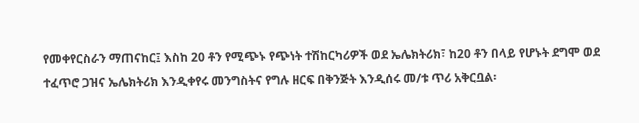የመቀየርስራን ማጠናከር፤ እስከ 20 ቶን የሚጭኑ የጭነት ተሽከርካሪዎች ወደ ኤሌክትሪክ፣ ከ20 ቶን በላይ የሆኑት ደግሞ ወደ ተፈጥሮ ጋዝና ኤሌክትሪክ እንዲቀየሩ መንግስትና የግሉ ዘርፍ በቅንጅት እንዲሰሩ መ/ቱ ጥሪ አቅርቧል፡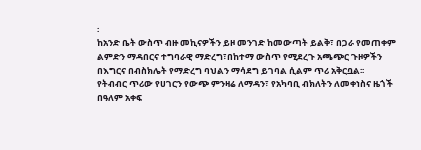፡
ከአንድ ቤት ውስጥ ብዙ መኪናዎችን ይዞ መንገድ ከመውጣት ይልቅ፣ በጋራ የመጠቀም ልምድን ማዳበርና ተግባራዊ ማድረግ፣በከተማ ውስጥ የሚደረጉ አጫጭር ጉዞዎችን በእግርና በብስክሌት የማድረግ ባህልን ማሳደግ ይገባል ሲልም ጥሪ አቅርቧል፡፡
የትብብር ጥሪው የሀገርን የውጭ ምንዛሬ ለማዳን፣ የአካባቢ ብክለትን ለመቀነስና ዜጎች በዓለም አቀፍ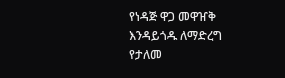የነዳጅ ዋጋ መዋዠቅ እንዳይጎዱ ለማድረግ የታለመ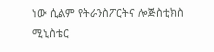ነው ሲልም የትራንስፖርትና ሎጅስቲክስ ሚኒስቴር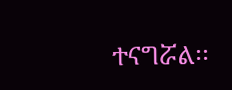ተናግሯል፡፡